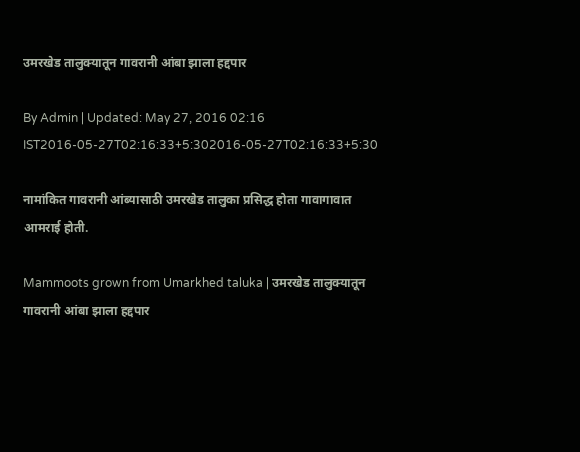उमरखेड तालुक्यातून गावरानी आंबा झाला हद्दपार

By Admin | Updated: May 27, 2016 02:16 IST2016-05-27T02:16:33+5:302016-05-27T02:16:33+5:30

नामांकित गावरानी आंब्यासाठी उमरखेड तालुका प्रसिद्ध होता गावागावात आमराई होती.

Mammoots grown from Umarkhed taluka | उमरखेड तालुक्यातून गावरानी आंबा झाला हद्दपार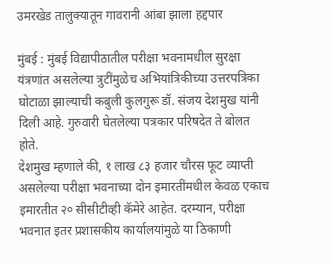उमरखेड तालुक्यातून गावरानी आंबा झाला हद्दपार

मुंबई : मुंबई विद्यापीठातील परीक्षा भवनामधील सुरक्षा यंत्रणांत असलेल्या त्रुटींमुळेच अभियांत्रिकीच्या उत्तरपत्रिका घोटाळा झाल्याची कबुली कुलगुरू डॉ. संजय देशमुख यांनी दिली आहे. गुरुवारी घेतलेल्या पत्रकार परिषदेत ते बोलत होते.
देशमुख म्हणाले की, १ लाख ८३ हजार चौरस फूट व्याप्ती असलेल्या परीक्षा भवनाच्या दोन इमारतींमधील केवळ एकाच इमारतीत २० सीसीटीव्ही कॅमेरे आहेत. दरम्यान, परीक्षा भवनात इतर प्रशासकीय कार्यालयांमुळे या ठिकाणी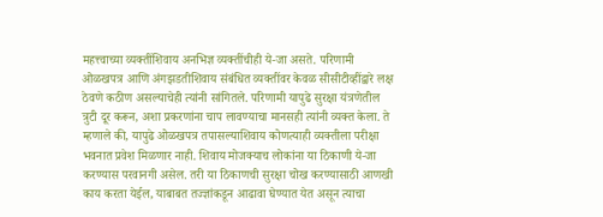महत्त्वाच्या व्यक्तींशिवाय अनभिज्ञ व्यक्तींचीही ये-जा असते. परिणामी ओळखपत्र आणि अंगझडतीशिवाय संबंधित व्यक्तींवर केवळ सीसीटीव्हींद्वारे लक्ष ठेवणे कठीण असल्याचेही त्यांनी सांगितले. परिणामी यापुढे सुरक्षा यंत्रणेतील त्रुटी दूर करून, अशा प्रकरणांना चाप लावण्याचा मानसही त्यांनी व्यक्त केला. ते म्हणाले की, यापुढे ओळखपत्र तपासल्याशिवाय कोणत्याही व्यक्तीला परीक्षा भवनात प्रवेश मिळणार नाही. शिवाय मोजक्याच लोकांना या ठिकाणी ये-जा करण्यास परवानगी असेल. तरी या ठिकाणची सुरक्षा चोख करण्यासाठी आणखी काय करता येईल, याबाबत तज्ज्ञांकडून आढावा घेण्यात येत असून त्याचा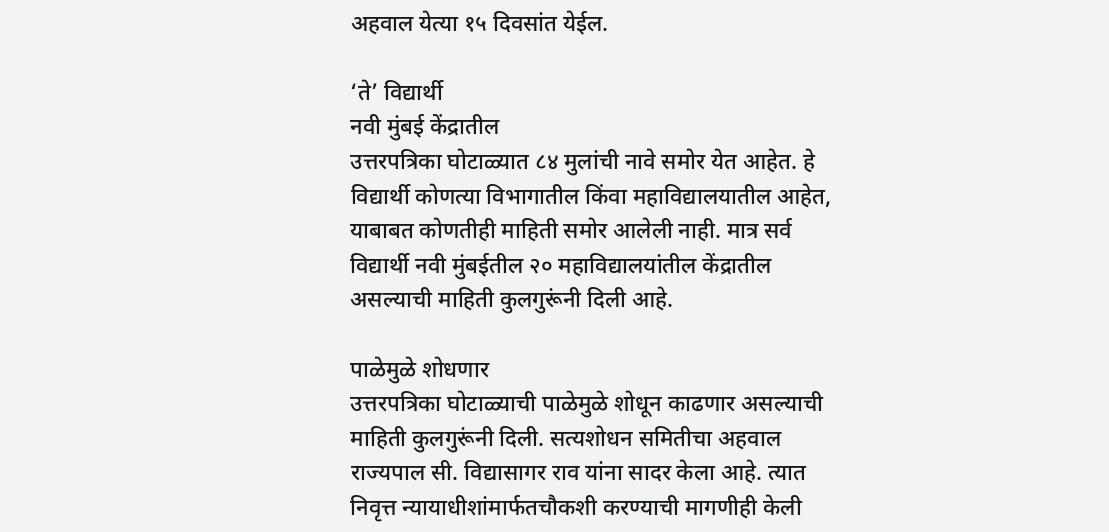अहवाल येत्या १५ दिवसांत येईल.

‘ते’ विद्यार्थी
नवी मुंबई केंद्रातील
उत्तरपत्रिका घोटाळ्यात ८४ मुलांची नावे समोर येत आहेत. हे विद्यार्थी कोणत्या विभागातील किंवा महाविद्यालयातील आहेत, याबाबत कोणतीही माहिती समोर आलेली नाही. मात्र सर्व विद्यार्थी नवी मुंबईतील २० महाविद्यालयांतील केंद्रातील असल्याची माहिती कुलगुरूंनी दिली आहे.

पाळेमुळे शोधणार
उत्तरपत्रिका घोटाळ्याची पाळेमुळे शोधून काढणार असल्याची माहिती कुलगुरूंनी दिली. सत्यशोधन समितीचा अहवाल राज्यपाल सी. विद्यासागर राव यांना सादर केला आहे. त्यात निवृत्त न्यायाधीशांमार्फतचौकशी करण्याची मागणीही केली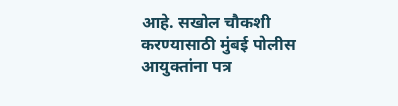आहे. सखोल चौकशी करण्यासाठी मुंबई पोलीस आयुक्तांना पत्र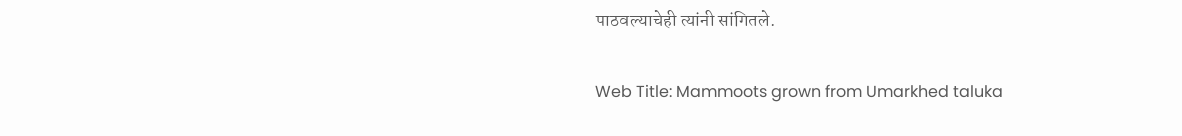पाठवल्याचेही त्यांनी सांगितले.

Web Title: Mammoots grown from Umarkhed taluka